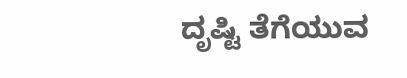ದೃಷ್ಟಿ ತೆಗೆಯುವ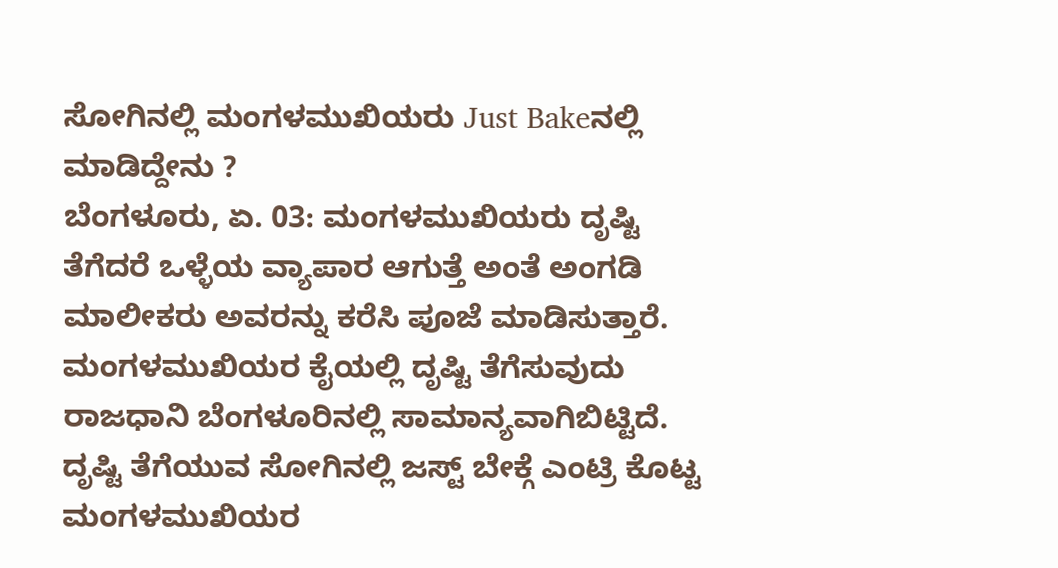ಸೋಗಿನಲ್ಲಿ ಮಂಗಳಮುಖಿಯರು Just Bakeನಲ್ಲಿ ಮಾಡಿದ್ದೇನು ?
ಬೆಂಗಳೂರು, ಏ. 03: ಮಂಗಳಮುಖಿಯರು ದೃಷ್ಟಿ ತೆಗೆದರೆ ಒಳ್ಳೆಯ ವ್ಯಾಪಾರ ಆಗುತ್ತೆ ಅಂತೆ ಅಂಗಡಿ ಮಾಲೀಕರು ಅವರನ್ನು ಕರೆಸಿ ಪೂಜೆ ಮಾಡಿಸುತ್ತಾರೆ. ಮಂಗಳಮುಖಿಯರ ಕೈಯಲ್ಲಿ ದೃಷ್ಟಿ ತೆಗೆಸುವುದು ರಾಜಧಾನಿ ಬೆಂಗಳೂರಿನಲ್ಲಿ ಸಾಮಾನ್ಯವಾಗಿಬಿಟ್ಟಿದೆ. ದೃಷ್ಟಿ ತೆಗೆಯುವ ಸೋಗಿನಲ್ಲಿ ಜಸ್ಟ್ ಬೇಕ್ಗೆ ಎಂಟ್ರಿ ಕೊಟ್ಟ ಮಂಗಳಮುಖಿಯರ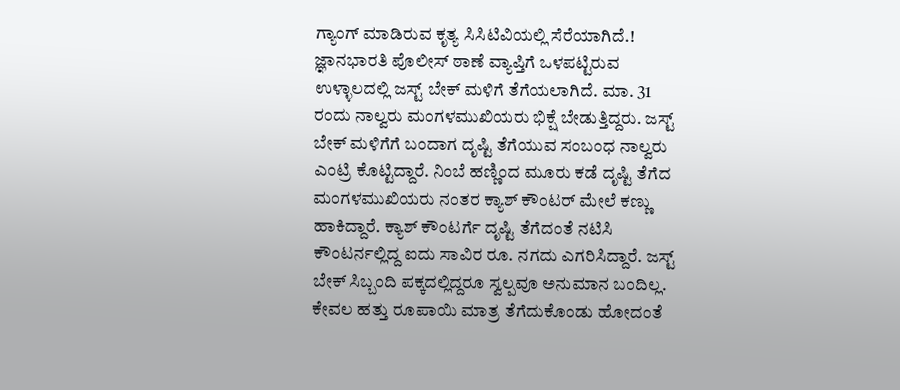ಗ್ಯಾಂಗ್ ಮಾಡಿರುವ ಕೃತ್ಯ ಸಿಸಿಟಿವಿಯಲ್ಲಿ ಸೆರೆಯಾಗಿದೆ.!
ಜ್ಞಾನಭಾರತಿ ಪೊಲೀಸ್ ಠಾಣೆ ವ್ಯಾಪ್ತಿಗೆ ಒಳಪಟ್ಟಿರುವ ಉಳ್ಳಾಲದಲ್ಲಿ ಜಸ್ಟ್ ಬೇಕ್ ಮಳಿಗೆ ತೆಗೆಯಲಾಗಿದೆ. ಮಾ. 31 ರಂದು ನಾಲ್ವರು ಮಂಗಳಮುಖಿಯರು ಭಿಕ್ಷೆ ಬೇಡುತ್ತಿದ್ದರು. ಜಸ್ಟ್ ಬೇಕ್ ಮಳಿಗೆಗೆ ಬಂದಾಗ ದೃಷ್ಟಿ ತೆಗೆಯುವ ಸಂಬಂಧ ನಾಲ್ವರು ಎಂಟ್ರಿ ಕೊಟ್ಟಿದ್ದಾರೆ. ನಿಂಬೆ ಹಣ್ಣಿಂದ ಮೂರು ಕಡೆ ದೃಷ್ಟಿ ತೆಗೆದ ಮಂಗಳಮುಖಿಯರು ನಂತರ ಕ್ಯಾಶ್ ಕೌಂಟರ್ ಮೇಲೆ ಕಣ್ಣು ಹಾಕಿದ್ದಾರೆ. ಕ್ಯಾಶ್ ಕೌಂಟರ್ಗೆ ದೃಷ್ಟಿ ತೆಗೆದಂತೆ ನಟಿಸಿ ಕೌಂಟರ್ನಲ್ಲಿದ್ದ ಐದು ಸಾವಿರ ರೂ. ನಗದು ಎಗರಿಸಿದ್ದಾರೆ. ಜಸ್ಟ್ ಬೇಕ್ ಸಿಬ್ಬಂದಿ ಪಕ್ಕದಲ್ಲಿದ್ದರೂ ಸ್ವಲ್ಪವೂ ಅನುಮಾನ ಬಂದಿಲ್ಲ. ಕೇವಲ ಹತ್ತು ರೂಪಾಯಿ ಮಾತ್ರ ತೆಗೆದುಕೊಂಡು ಹೋದಂತೆ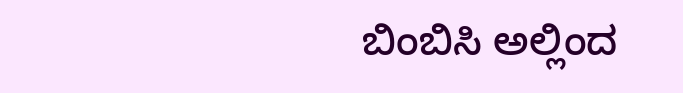ಬಿಂಬಿಸಿ ಅಲ್ಲಿಂದ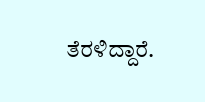ತೆರಳಿದ್ದಾರೆ.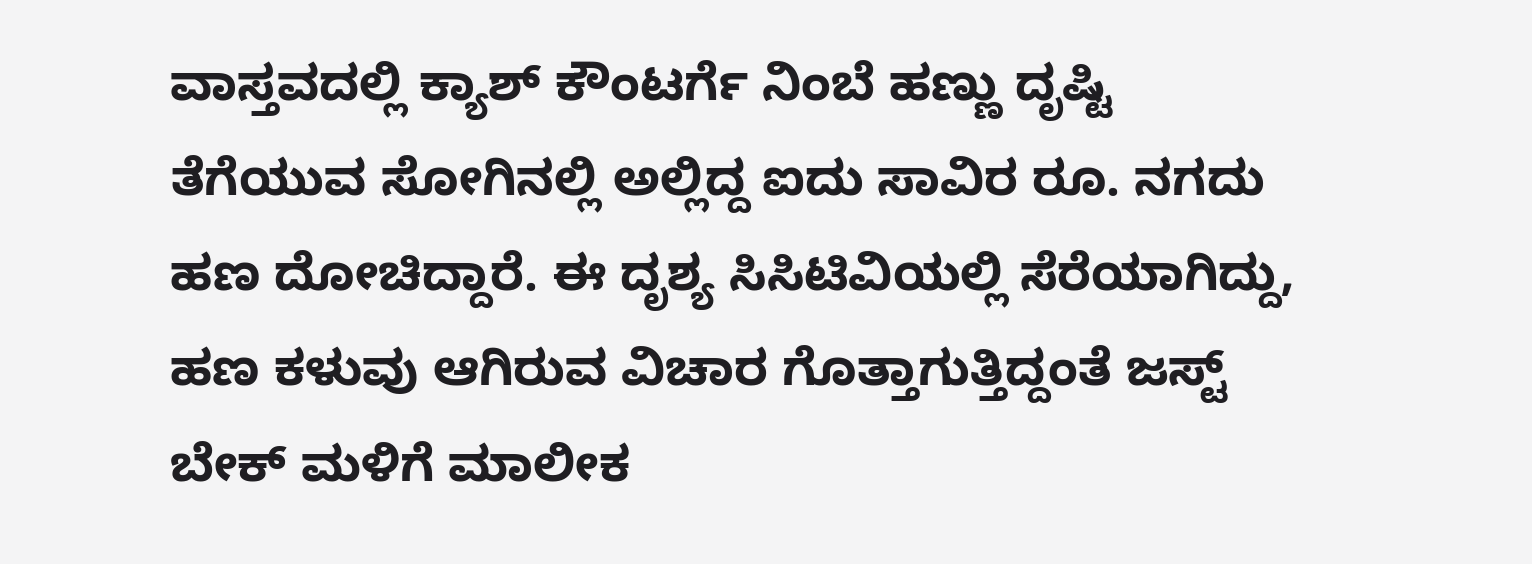ವಾಸ್ತವದಲ್ಲಿ ಕ್ಯಾಶ್ ಕೌಂಟರ್ಗೆ ನಿಂಬೆ ಹಣ್ಣು ದೃಷ್ಟಿ ತೆಗೆಯುವ ಸೋಗಿನಲ್ಲಿ ಅಲ್ಲಿದ್ದ ಐದು ಸಾವಿರ ರೂ. ನಗದು ಹಣ ದೋಚಿದ್ದಾರೆ. ಈ ದೃಶ್ಯ ಸಿಸಿಟಿವಿಯಲ್ಲಿ ಸೆರೆಯಾಗಿದ್ದು, ಹಣ ಕಳುವು ಆಗಿರುವ ವಿಚಾರ ಗೊತ್ತಾಗುತ್ತಿದ್ದಂತೆ ಜಸ್ಟ್ ಬೇಕ್ ಮಳಿಗೆ ಮಾಲೀಕ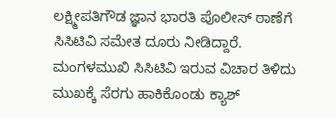ಲಕ್ಷ್ಮೀಪತಿಗೌಡ ಜ್ಞಾನ ಭಾರತಿ ಪೊಲೀಸ್ ಠಾಣೆಗೆ ಸಿಸಿಟಿವಿ ಸಮೇತ ದೂರು ನೀಡಿದ್ದಾರೆ. ಮಂಗಳಮುಖಿ ಸಿಸಿಟಿವಿ ಇರುವ ವಿಚಾರ ತಿಳಿದು ಮುಖಕ್ಕೆ ಸೆರಗು ಹಾಕಿಕೊಂಡು ಕ್ಯಾಶ್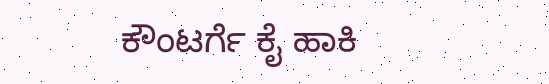ಕೌಂಟರ್ಗೆ ಕೈ ಹಾಕಿ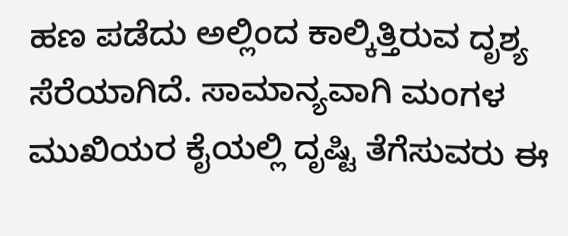ಹಣ ಪಡೆದು ಅಲ್ಲಿಂದ ಕಾಲ್ಕಿತ್ತಿರುವ ದೃಶ್ಯ ಸೆರೆಯಾಗಿದೆ. ಸಾಮಾನ್ಯವಾಗಿ ಮಂಗಳ ಮುಖಿಯರ ಕೈಯಲ್ಲಿ ದೃಷ್ಟಿ ತೆಗೆಸುವರು ಈ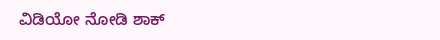ವಿಡಿಯೋ ನೋಡಿ ಶಾಕ್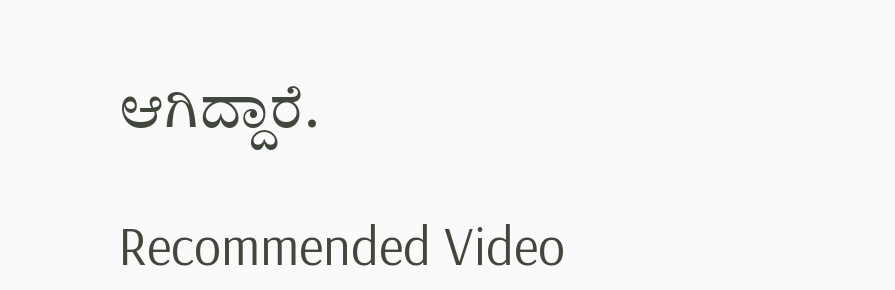ಆಗಿದ್ದಾರೆ.

Recommended Video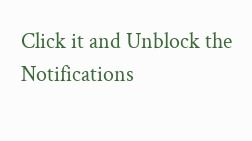Click it and Unblock the Notifications